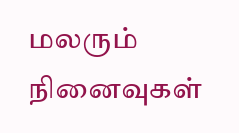மலரும் நினைவுகள்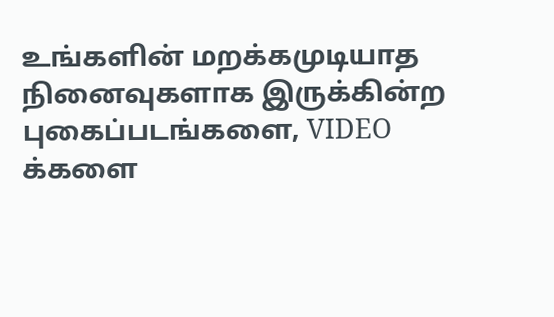உங்களின் மறக்கமுடியாத நினைவுகளாக இருக்கின்ற புகைப்படங்களை, VIDEO க்களை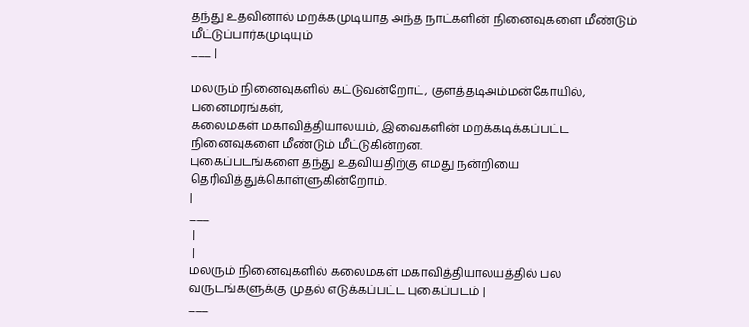தந்து உதவினால் மறக்கமுடியாத அந்த நாட்களின் நினைவுகளை மீண்டும் மீட்டுப்பார்கமுடியும்
___ |

மலரும் நினைவுகளில் கட்டுவன்றோட், குளத்தடிஅம்மன்கோயில், பனைமரங்கள்,
கலைமகள் மகாவித்தியாலயம், இவைகளின் மறக்கடிக்கப்பட்ட நினைவுகளை மீண்டும் மீட்டுகின்றன.
புகைப்படங்களை தந்து உதவியதிற்கு எமது நன்றியை தெரிவித்துக்கொள்ளுகின்றோம்.
|
___
 |
 |
மலரும் நினைவுகளில் கலைமகள் மகாவித்தியாலயத்தில் பல வருடங்களுக்கு முதல் எடுக்கப்பட்ட புகைப்படம் |
___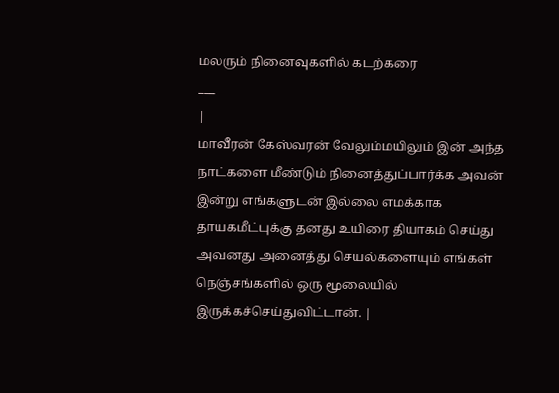மலரும் நினைவுகளில் கடற்கரை
___
|
மாவீரன் கேஸ்வரன் வேலும்மயிலும் இன் அந்த நாட்களை மீண்டும் நினைத்துப்பார்க்க அவன் இன்று எங்களுடன் இல்லை எமக்காக தாயகமீட்புக்கு தனது உயிரை தியாகம் செய்து அவனது அனைத்து செயல்களையும் எங்கள் நெஞ்சங்களில் ஒரு மூலையில் இருக்கச்செய்துவிட்டான். |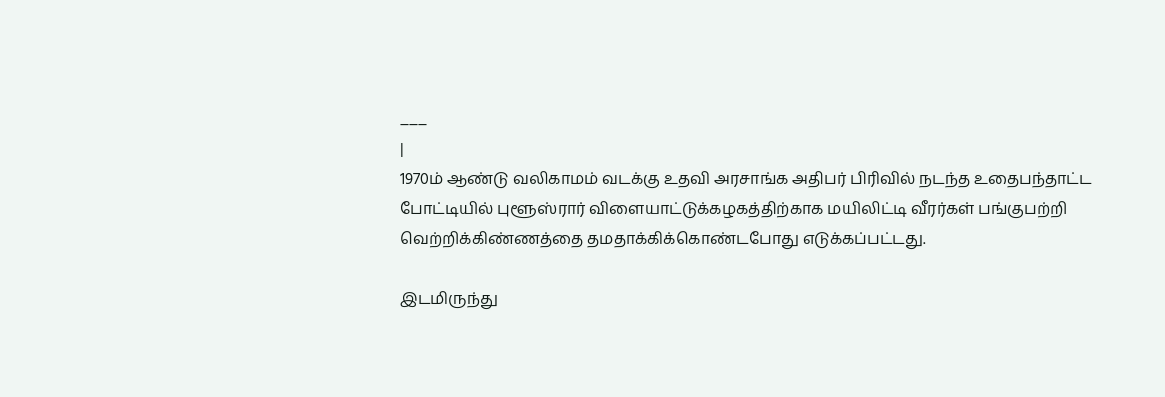___
|
1970ம் ஆண்டு வலிகாமம் வடக்கு உதவி அரசாங்க அதிபர் பிரிவில் நடந்த உதைபந்தாட்ட போட்டியில் புளூஸ்ரார் விளையாட்டுக்கழகத்திற்காக மயிலிட்டி வீரர்கள் பங்குபற்றி வெற்றிக்கிண்ணத்தை தமதாக்கிக்கொண்டபோது எடுக்கப்பட்டது.

இடமிருந்து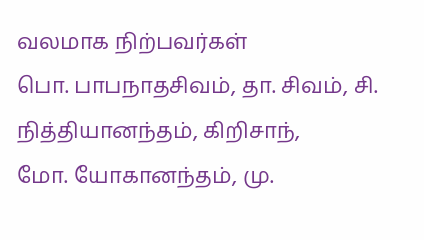வலமாக நிற்பவர்கள்
பொ. பாபநாதசிவம், தா. சிவம், சி. நித்தியானந்தம், கிறிசாந்,
மோ. யோகானந்தம், மு.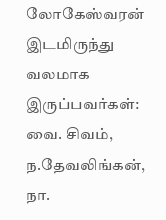லோகேஸ்வரன்
இடமிருந்து வலமாக இருப்பவர்கள்:
வை. சிவம், ந.தேவலிங்கன், நா.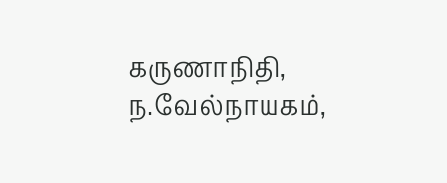கருணாநிதி, ந.வேல்நாயகம்,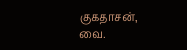குகதாசன்,
வை.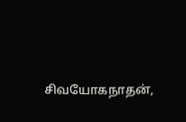சிவயோகநாதன்,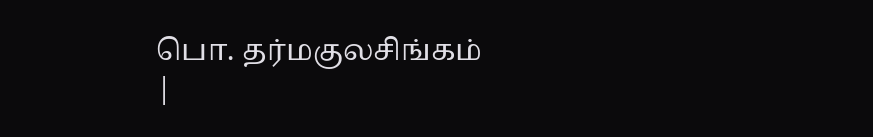பொ. தர்மகுலசிங்கம்
|